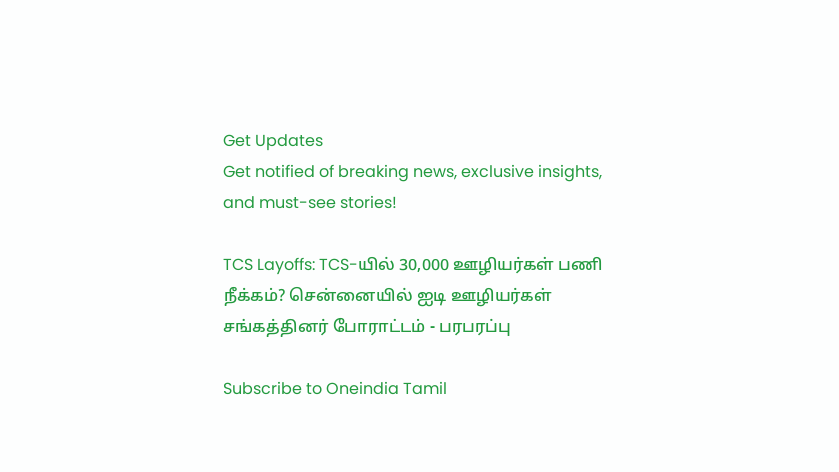Get Updates
Get notified of breaking news, exclusive insights, and must-see stories!

TCS Layoffs: TCS-யில் 30,000 ஊழியர்கள் பணி நீக்கம்? சென்னையில் ஐடி ஊழியர்கள் சங்கத்தினர் போராட்டம் - பரபரப்பு

Subscribe to Oneindia Tamil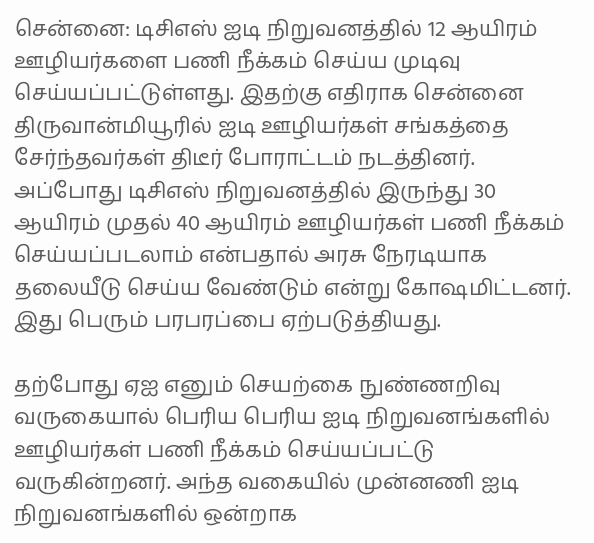சென்னை: டிசிஎஸ் ஐடி நிறுவனத்தில் 12 ஆயிரம் ஊழியர்களை பணி நீக்கம் செய்ய முடிவு செய்யப்பட்டுள்ளது. இதற்கு எதிராக சென்னை திருவான்மியூரில் ஐடி ஊழியர்கள் சங்கத்தை சேர்ந்தவர்கள் திடீர் போராட்டம் நடத்தினர். அப்போது டிசிஎஸ் நிறுவனத்தில் இருந்து 30 ஆயிரம் முதல் 40 ஆயிரம் ஊழியர்கள் பணி நீக்கம் செய்யப்படலாம் என்பதால் அரசு நேரடியாக தலையீடு செய்ய வேண்டும் என்று கோஷமிட்டனர். இது பெரும் பரபரப்பை ஏற்படுத்தியது.

தற்போது ஏஐ எனும் செயற்கை நுண்ணறிவு வருகையால் பெரிய பெரிய ஐடி நிறுவனங்களில் ஊழியர்கள் பணி நீக்கம் செய்யப்பட்டு வருகின்றனர். அந்த வகையில் முன்னணி ஐடி நிறுவனங்களில் ஒன்றாக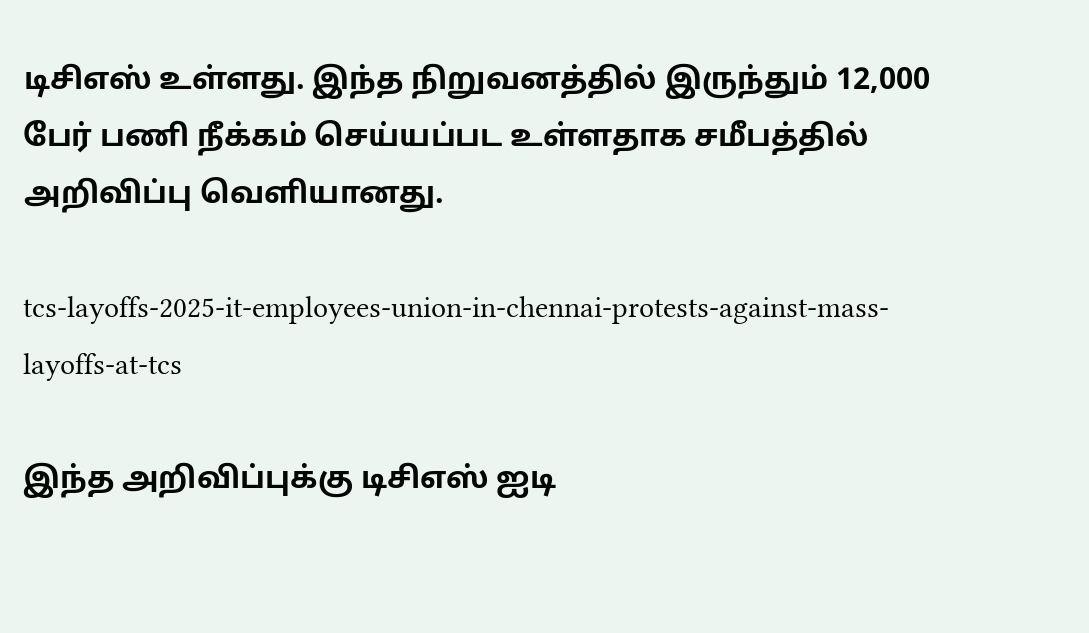டிசிஎஸ் உள்ளது. இந்த நிறுவனத்தில் இருந்தும் 12,000 பேர் பணி நீக்கம் செய்யப்பட உள்ளதாக சமீபத்தில் அறிவிப்பு வெளியானது.

tcs-layoffs-2025-it-employees-union-in-chennai-protests-against-mass-layoffs-at-tcs

இந்த அறிவிப்புக்கு டிசிஎஸ் ஐடி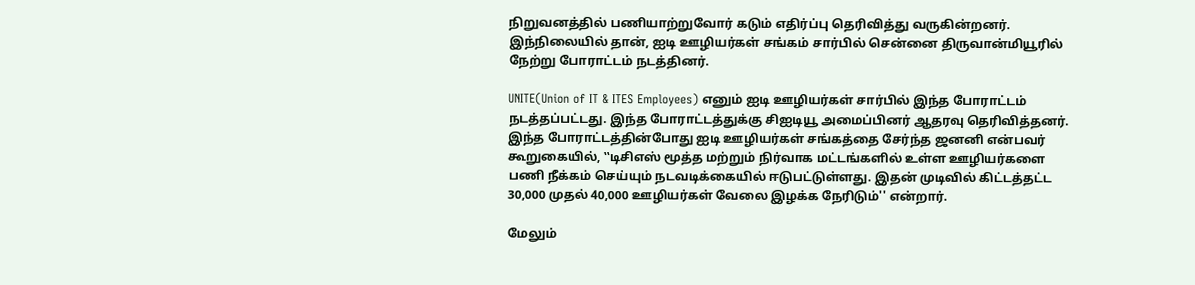நிறுவனத்தில் பணியாற்றுவோர் கடும் எதிர்ப்பு தெரிவித்து வருகின்றனர். இந்நிலையில் தான், ஐடி ஊழியர்கள் சங்கம் சார்பில் சென்னை திருவான்மியூரில் நேற்று போராட்டம் நடத்தினர்.

UNITE(Union of IT & ITES Employees) எனும் ஐடி ஊழியர்கள் சார்பில் இந்த போராட்டம் நடத்தப்பட்டது. இந்த போராட்டத்துக்கு சிஐடியூ அமைப்பினர் ஆதரவு தெரிவித்தனர். இந்த போராட்டத்தின்போது ஐடி ஊழியர்கள் சங்கத்தை சேர்ந்த ஜனனி என்பவர் கூறுகையில், ‛‛டிசிஎஸ் மூத்த மற்றும் நிர்வாக மட்டங்களில் உள்ள ஊழியர்களை பணி நீக்கம் செய்யும் நடவடிக்கையில் ஈடுபட்டுள்ளது. இதன் முடிவில் கிட்டத்தட்ட 30,000 முதல் 40,000 ஊழியர்கள் வேலை இழக்க நேரிடும்'' என்றார்.

மேலும்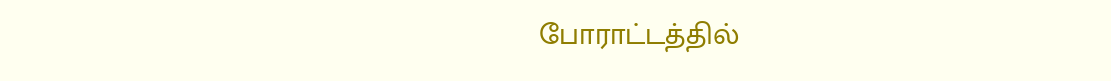போராட்டத்தில்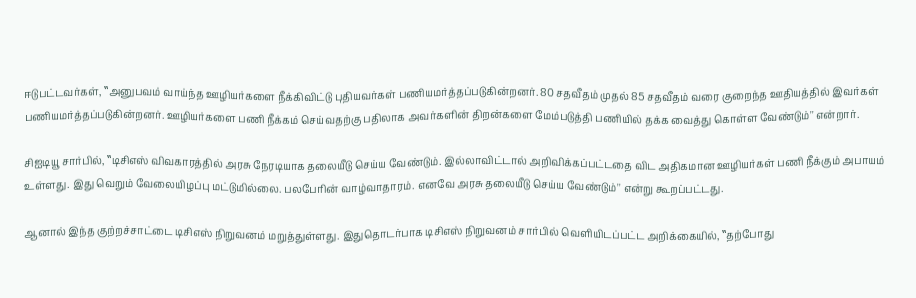ஈடுபட்டவர்கள், ‛‛அனுபவம் வாய்ந்த ஊழியர்களை நீக்கிவிட்டு புதியவர்கள் பணியமர்த்தப்படுகின்றனர். 80 சதவீதம் முதல் 85 சதவீதம் வரை குறைந்த ஊதியத்தில் இவர்கள் பணியமர்த்தப்படுகின்றனர். ஊழியர்களை பணி நீக்கம் செய்வதற்கு பதிலாக அவர்களின் திறன்களை மேம்படுத்தி பணியில் தக்க வைத்து கொள்ள வேண்டும்'' என்றார்.

சிஐடியூ சார்பில், ‛‛டிசிஎஸ் விவகாரத்தில் அரசு நேரடியாக தலையீடு செய்ய வேண்டும். இல்லாவிட்டால் அறிவிக்கப்பட்டதை விட அதிகமான ஊழியர்கள் பணி நீக்கும் அபாயம் உள்ளது. இது வெறும் வேலையிழப்பு மட்டுமில்லை. பலபேரின் வாழ்வாதாரம். எனவே அரசு தலையீடு செய்ய வேண்டும்'' என்று கூறப்பட்டது.

ஆனால் இந்த குற்றச்சாட்டை டிசிஎஸ் நிறுவனம் மறுத்துள்ளது. இதுதொடர்பாக டிசிஎஸ் நிறுவனம் சார்பில் வெளியிடப்பட்ட அறிக்கையில், ‛‛தற்போது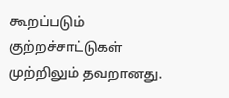கூறப்படும் குற்றச்சாட்டுகள் முற்றிலும் தவறானது.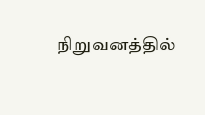நிறுவனத்தில்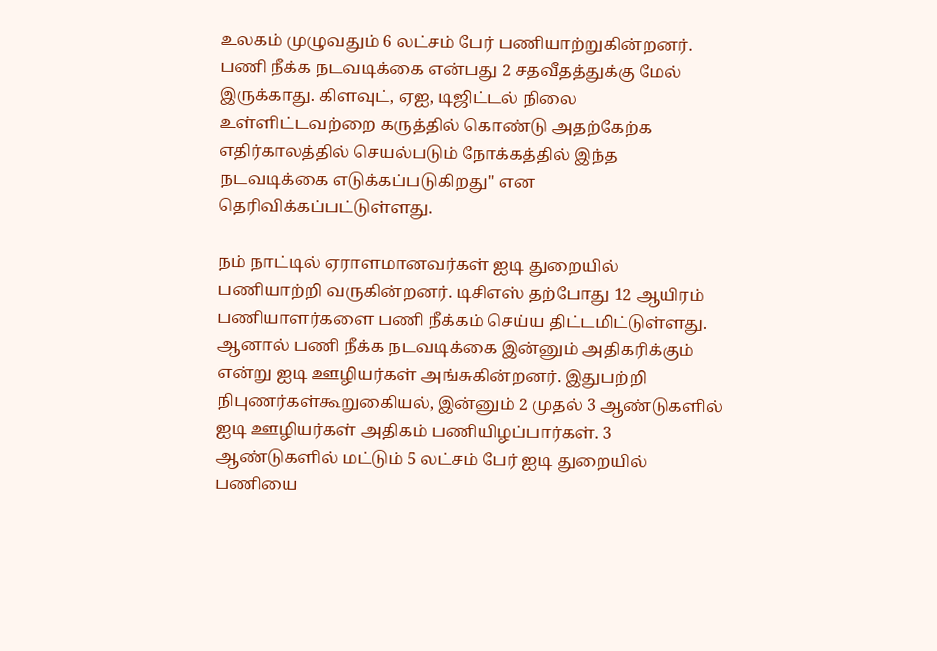உலகம் முழுவதும் 6 லட்சம் பேர் பணியாற்றுகின்றனர். பணி நீக்க நடவடிக்கை என்பது 2 சதவீதத்துக்கு மேல் இருக்காது. கிளவுட், ஏஐ, டிஜிட்டல் நிலை உள்ளிட்டவற்றை கருத்தில் கொண்டு அதற்கேற்க எதிர்காலத்தில் செயல்படும் நோக்கத்தில் இந்த நடவடிக்கை எடுக்கப்படுகிறது'' என தெரிவிக்கப்பட்டுள்ளது.

நம் நாட்டில் ஏராளமானவர்கள் ஐடி துறையில் பணியாற்றி வருகின்றனர். டிசிஎஸ் தற்போது 12 ஆயிரம் பணியாளர்களை பணி நீக்கம் செய்ய திட்டமிட்டுள்ளது. ஆனால் பணி நீக்க நடவடிக்கை இன்னும் அதிகரிக்கும் என்று ஐடி ஊழியர்கள் அங்சுகின்றனர். இதுபற்றி நிபுணர்கள்கூறுகைியல், இன்னும் 2 முதல் 3 ஆண்டுகளில் ஐடி ஊழியர்கள் அதிகம் பணியிழப்பார்கள். 3 ஆண்டுகளில் மட்டும் 5 லட்சம் பேர் ஐடி துறையில் பணியை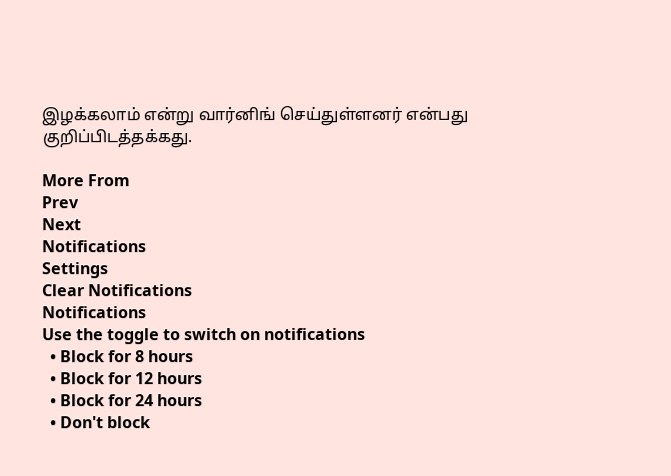இழக்கலாம் என்று வார்னிங் செய்துள்ளனர் என்பது குறிப்பிடத்தக்கது.

More From
Prev
Next
Notifications
Settings
Clear Notifications
Notifications
Use the toggle to switch on notifications
  • Block for 8 hours
  • Block for 12 hours
  • Block for 24 hours
  • Don't block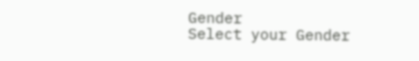Gender
Select your Gender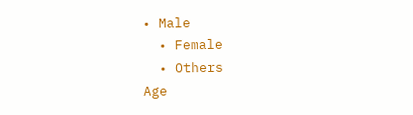• Male
  • Female
  • Others
Age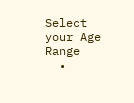Select your Age Range
  •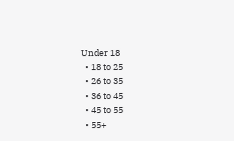Under 18
  • 18 to 25
  • 26 to 35
  • 36 to 45
  • 45 to 55
  • 55+